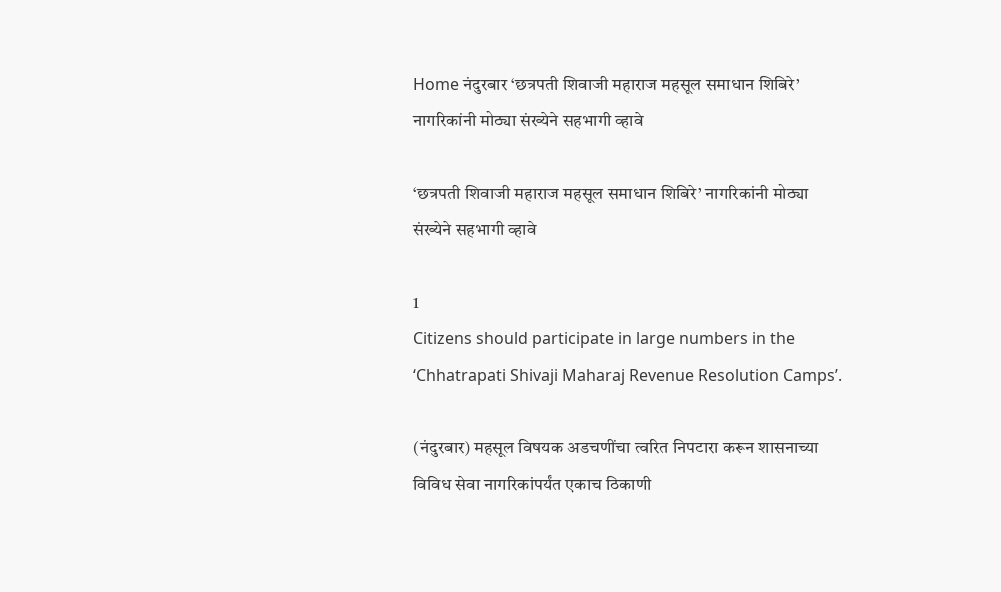Home नंदुरबार ‘छत्रपती शिवाजी महाराज महसूल समाधान शिबिरे’ नागरिकांनी मोठ्या संख्येने सहभागी व्हावे

‘छत्रपती शिवाजी महाराज महसूल समाधान शिबिरे’ नागरिकांनी मोठ्या संख्येने सहभागी व्हावे

1
Citizens should participate in large numbers in the ‘Chhatrapati Shivaji Maharaj Revenue Resolution Camps’.

(नंदुरबार) महसूल विषयक अडचणींचा त्वरित निपटारा करून शासनाच्या विविध सेवा नागरिकांपर्यंत एकाच ठिकाणी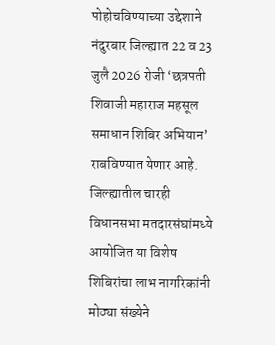पोहोचविण्याच्या उद्देशाने नंदुरबार जिल्ह्यात 22 व 23 जुलै 2026 रोजी ‘छत्रपती शिवाजी महाराज महसूल समाधान शिबिर अभियान’ राबविण्यात येणार आहे. जिल्ह्यातील चारही विधानसभा मतदारसंघांमध्ये आयोजित या विशेष शिबिरांचा लाभ नागरिकांनी मोठ्या संख्येने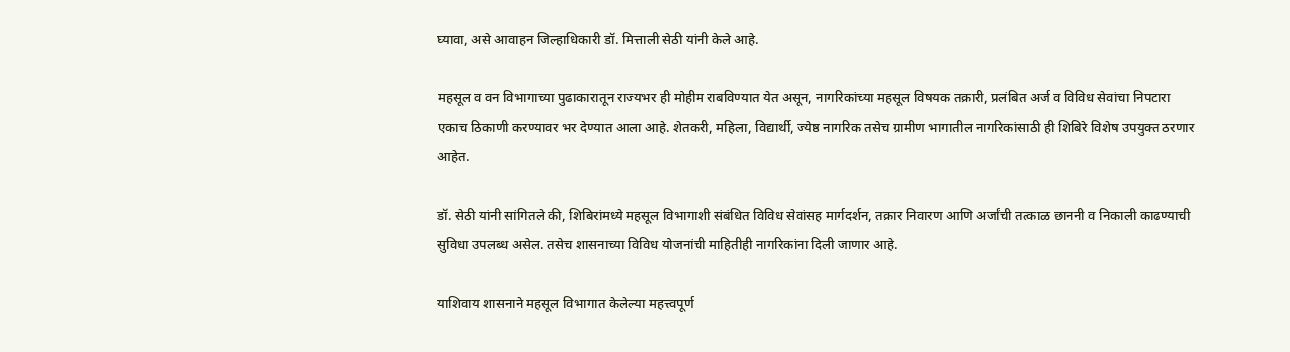घ्यावा, असे आवाहन जिल्हाधिकारी डॉ. मित्ताली सेठी यांनी केले आहे.

महसूल व वन विभागाच्या पुढाकारातून राज्यभर ही मोहीम राबविण्यात येत असून, नागरिकांच्या महसूल विषयक तक्रारी, प्रलंबित अर्ज व विविध सेवांचा निपटारा एकाच ठिकाणी करण्यावर भर देण्यात आला आहे. शेतकरी, महिला, विद्यार्थी, ज्येष्ठ नागरिक तसेच ग्रामीण भागातील नागरिकांसाठी ही शिबिरे विशेष उपयुक्त ठरणार आहेत.

डॉ. सेठी यांनी सांगितले की, शिबिरांमध्ये महसूल विभागाशी संबंधित विविध सेवांसह मार्गदर्शन, तक्रार निवारण आणि अर्जांची तत्काळ छाननी व निकाली काढण्याची सुविधा उपलब्ध असेल. तसेच शासनाच्या विविध योजनांची माहितीही नागरिकांना दिली जाणार आहे.

याशिवाय शासनाने महसूल विभागात केलेल्या महत्त्वपूर्ण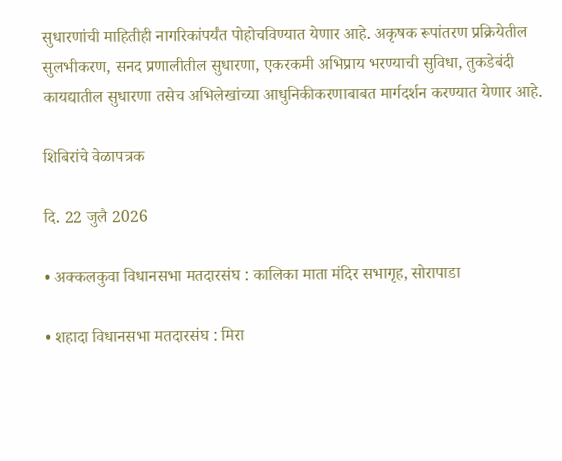सुधारणांची माहितीही नागरिकांपर्यंत पोहोचविण्यात येणार आहे. अकृषक रूपांतरण प्रक्रियेतील सुलभीकरण, सनद प्रणालीतील सुधारणा, एकरकमी अभिप्राय भरण्याची सुविधा, तुकडेबंदी कायद्यातील सुधारणा तसेच अभिलेखांच्या आधुनिकीकरणाबाबत मार्गदर्शन करण्यात येणार आहे.

शिबिरांचे वेळापत्रक

दि. 22 जुलै 2026

• अक्कलकुवा विधानसभा मतदारसंघ : कालिका माता मंदिर सभागृह, सोरापाडा

• शहादा विधानसभा मतदारसंघ : मिरा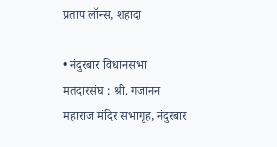प्रताप लॉन्स, शहादा

• नंदुरबार विधानसभा मतदारसंघ : श्री. गजानन महाराज मंदिर सभागृह, नंदुरबार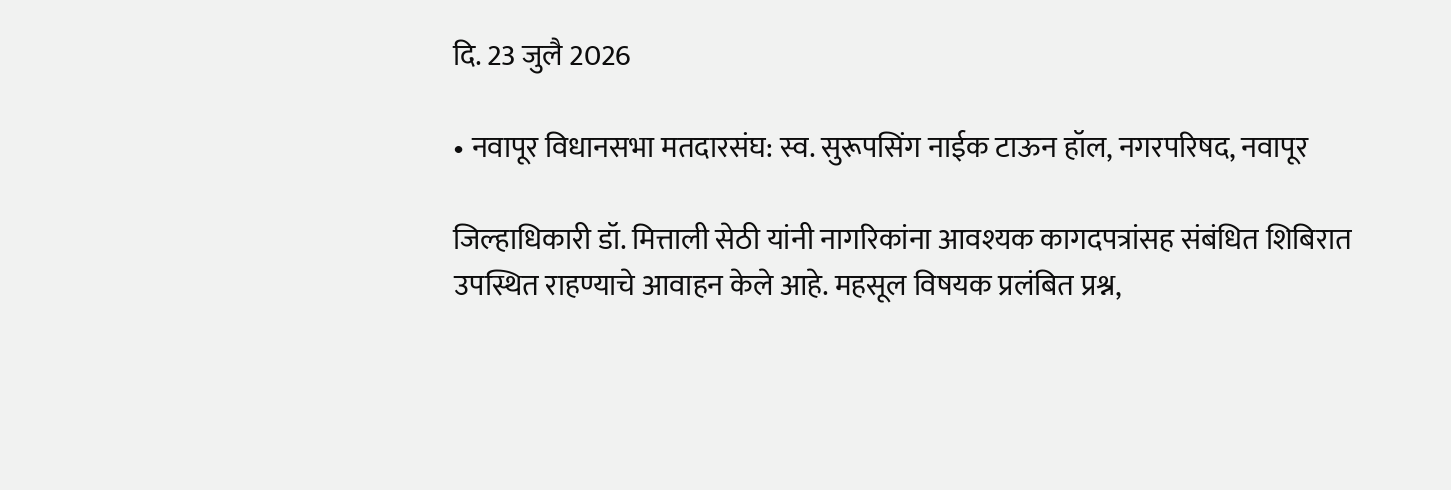दि. 23 जुलै 2026

• नवापूर विधानसभा मतदारसंघ: स्व. सुरूपसिंग नाईक टाऊन हॉल, नगरपरिषद, नवापूर

जिल्हाधिकारी डॉ. मित्ताली सेठी यांनी नागरिकांना आवश्यक कागदपत्रांसह संबंधित शिबिरात उपस्थित राहण्याचे आवाहन केले आहे. महसूल विषयक प्रलंबित प्रश्न,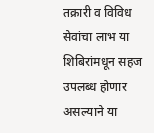तक्रारी व विविध सेवांचा लाभ या शिबिरांमधून सहज उपलब्ध होणार असल्याने या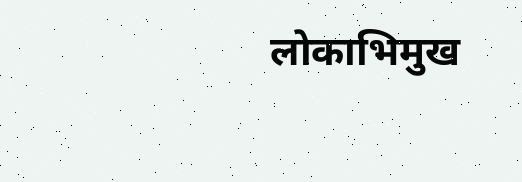लोकाभिमुख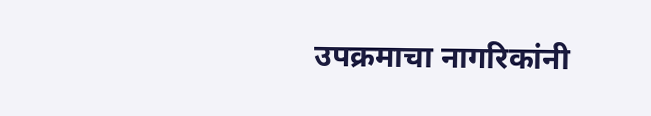उपक्रमाचा नागरिकांनी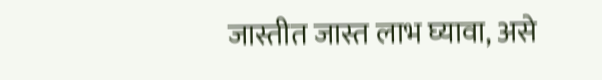जास्तीत जास्त लाभ घ्यावा, असे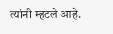त्यांनी म्हटले आहे.